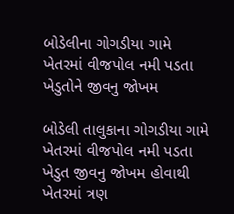બોડેલીના ગોગડીયા ગામે ખેતરમાં વીજપોલ નમી પડતા ખેડુતોને જીવનુ જોખમ

બોડેલી તાલુકાના ગોગડીયા ગામે ખેતરમાં વીજપોલ નમી પડતા ખેડુત જીવનુ જોખમ હોવાથી ખેતરમાં ત્રણ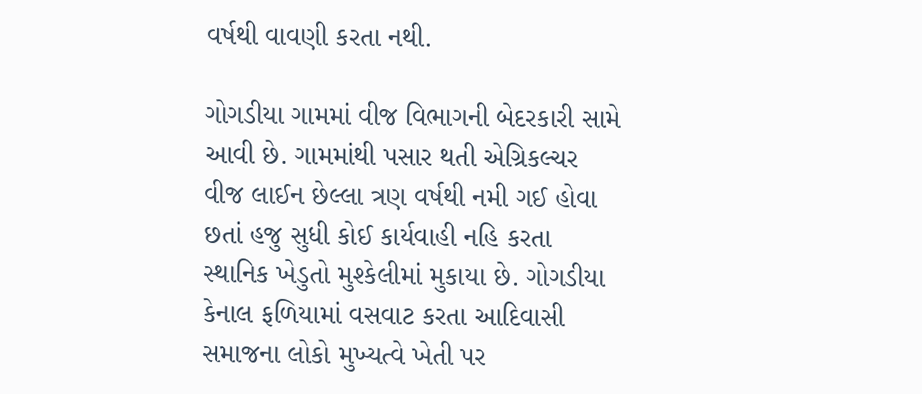વર્ષથી વાવણી કરતા નથી.

ગોગડીયા ગામમાં વીજ વિભાગની બેદરકારી સામે આવી છે. ગામમાંથી પસાર થતી એગ્રિકલ્ચર વીજ લાઈન છેલ્લા ત્રણ વર્ષથી નમી ગઈ હોવા છતાં હજુ સુધી કોઈ કાર્યવાહી નહિ કરતા સ્થાનિક ખેડુતો મુશ્કેલીમાં મુકાયા છે. ગોગડીયા કેનાલ ફળિયામાં વસવાટ કરતા આદિવાસી સમાજના લોકો મુખ્યત્વે ખેતી પર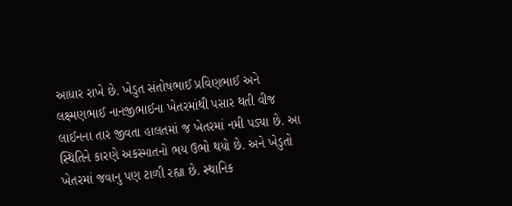આધાર રાખે છે. ખેડુત સંતોષભાઈ પ્રવિણભાઈ અને લક્ષ્મણભાઈ નાનજીભાઈના ખેતરમાંથી પસાર થતી વીજ લાઈનના તાર જીવતા હાલતમાં જ ખેતરમાં નમી પડ્યા છે. આ સ્થિતિને કારણે અકસ્માતનો ભય ઉભો થયો છે. અને ખેડુતો ખેતરમાં જવાનુ પણ ટાળી રહ્યા છે. સ્થાનિક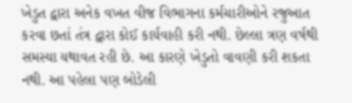ખેડુત દ્વારા અનેક વખત વીજ વિભાગના કર્મચારીઓને રજુઆત કરવા છતાં તંત્ર દ્વારા કોઈ કાર્યવાહી કરી નથી. છેલ્લા ત્રણ વર્ષથી સમસ્યા યથાવત રહી છે. આ કારણે ખેડુતો વાવણી કરી શકતા નથી. આ પહેલા પણ બોડેલી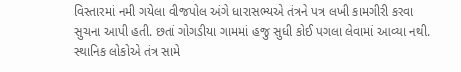વિસ્તારમાં નમી ગયેલા વીજપોલ અંગે ધારાસભ્યએ તંત્રને પત્ર લખી કામગીરી કરવા સુચના આપી હતી. છતાં ગોગડીયા ગામમાં હજુ સુધી કોઈ પગલા લેવામાં આવ્યા નથી. સ્થાનિક લોકોએ તંત્ર સામે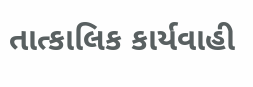તાત્કાલિક કાર્યવાહી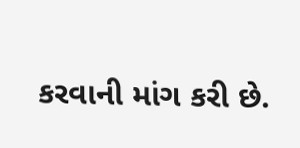કરવાની માંગ કરી છે.